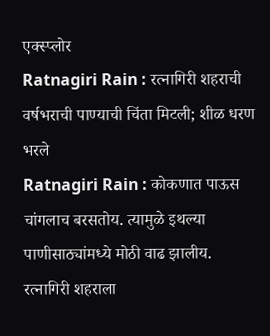एक्स्प्लोर
Ratnagiri Rain : रत्नागिरी शहराची वर्षभराची पाण्याची चिंता मिटली; शीळ धरण भरले
Ratnagiri Rain : कोकणात पाऊस चांगलाच बरसतोय. त्यामुळे इथल्या पाणीसाठ्यांमध्ये मोठी वाढ झालीय. रत्नागिरी शहराला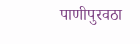पाणीपुरवठा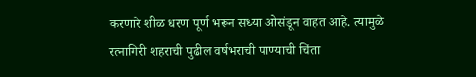करणारे शीळ धरण पूर्ण भरून सध्या ओसंडून वाहत आहे. त्यामुळे रत्नागिरी शहराची पुढील वर्षभराची पाण्याची चिंता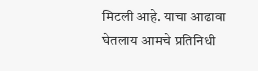मिटली आहे. याचा आढावा घेतलाय आमचे प्रतिनिधी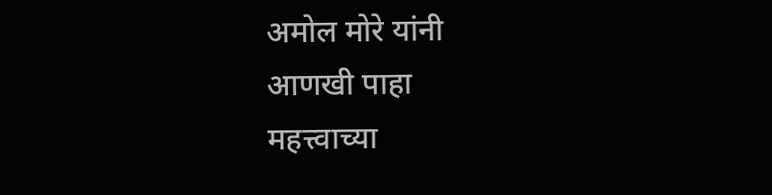अमोल मोरे यांनी
आणखी पाहा
महत्त्वाच्या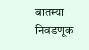बातम्या
निवडणूक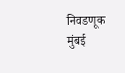निवडणूक
मुंबई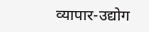व्यापार-उद्योग